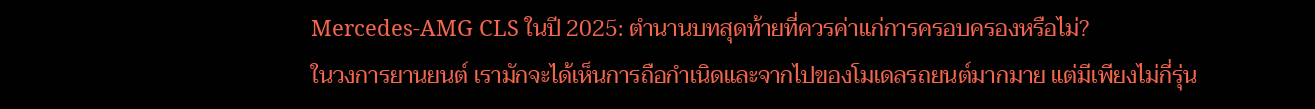Mercedes-AMG CLS ในปี 2025: ตำนานบทสุดท้ายที่ควรค่าแก่การครอบครองหรือไม่?
ในวงการยานยนต์ เรามักจะได้เห็นการถือกำเนิดและจากไปของโมเดลรถยนต์มากมาย แต่มีเพียงไม่กี่รุ่น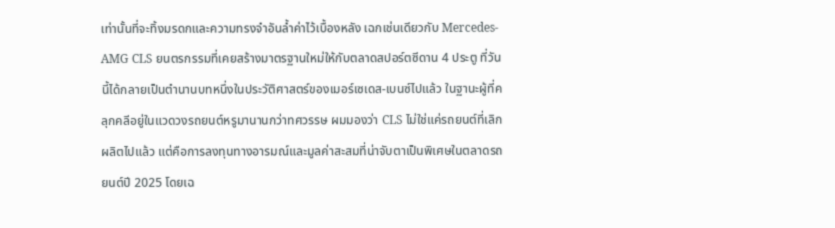เท่านั้นที่จะทิ้งมรดกและความทรงจำอันล้ำค่าไว้เบื้องหลัง เฉกเช่นเดียวกับ Mercedes-AMG CLS ยนตรกรรมที่เคยสร้างมาตรฐานใหม่ให้กับตลาดสปอร์ตซีดาน 4 ประตู ที่วันนี้ได้กลายเป็นตำนานบทหนึ่งในประวัติศาสตร์ของเมอร์เซเดส-เบนซ์ไปแล้ว ในฐานะผู้ที่คลุกคลีอยู่ในแวดวงรถยนต์หรูมานานกว่าทศวรรษ ผมมองว่า CLS ไม่ใช่แค่รถยนต์ที่เลิกผลิตไปแล้ว แต่คือการลงทุนทางอารมณ์และมูลค่าสะสมที่น่าจับตาเป็นพิเศษในตลาดรถยนต์ปี 2025 โดยเฉ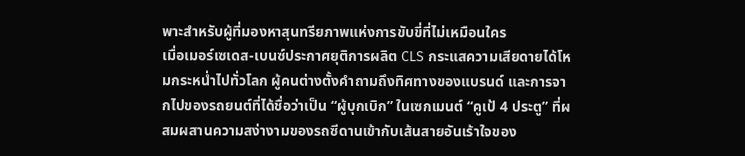พาะสำหรับผู้ที่มองหาสุนทรียภาพแห่งการขับขี่ที่ไม่เหมือนใคร
เมื่อเมอร์เซเดส-เบนซ์ประกาศยุติการผลิต CLS กระแสความเสียดายได้โหมกระหน่ำไปทั่วโลก ผู้คนต่างตั้งคำถามถึงทิศทางของแบรนด์ และการจากไปของรถยนต์ที่ได้ชื่อว่าเป็น “ผู้บุกเบิก” ในเซกเมนต์ “คูเป้ 4 ประตู” ที่ผสมผสานความสง่างามของรถซีดานเข้ากับเส้นสายอันเร้าใจของ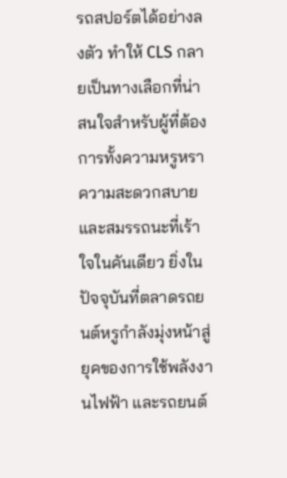รถสปอร์ตได้อย่างลงตัว ทำให้ CLS กลายเป็นทางเลือกที่น่าสนใจสำหรับผู้ที่ต้องการทั้งความหรูหรา ความสะดวกสบาย และสมรรถนะที่เร้าใจในคันเดียว ยิ่งในปัจจุบันที่ตลาดรถยนต์หรูกำลังมุ่งหน้าสู่ยุคของการใช้พลังงานไฟฟ้า และรถยนต์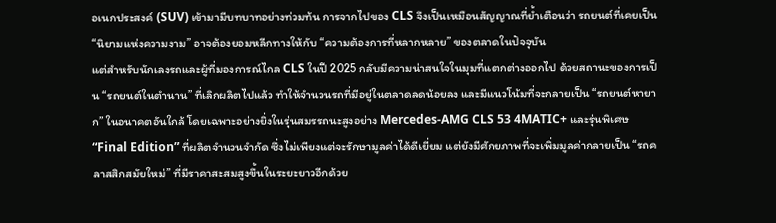อเนกประสงค์ (SUV) เข้ามามีบทบาทอย่างท่วมท้น การจากไปของ CLS จึงเป็นเหมือนสัญญาณที่ย้ำเตือนว่า รถยนต์ที่เคยเป็น “นิยามแห่งความงาม” อาจต้องยอมหลีกทางให้กับ “ความต้องการที่หลากหลาย” ของตลาดในปัจจุบัน
แต่สำหรับนักเลงรถและผู้ที่มองการณ์ไกล CLS ในปี 2025 กลับมีความน่าสนใจในมุมที่แตกต่างออกไป ด้วยสถานะของการเป็น “รถยนต์ในตำนาน” ที่เลิกผลิตไปแล้ว ทำให้จำนวนรถที่มีอยู่ในตลาดลดน้อยลง และมีแนวโน้มที่จะกลายเป็น “รถยนต์หายาก” ในอนาคตอันใกล้ โดยเฉพาะอย่างยิ่งในรุ่นสมรรถนะสูงอย่าง Mercedes-AMG CLS 53 4MATIC+ และรุ่นพิเศษ “Final Edition” ที่ผลิตจำนวนจำกัด ซึ่งไม่เพียงแต่จะรักษามูลค่าได้ดีเยี่ยม แต่ยังมีศักยภาพที่จะเพิ่มมูลค่ากลายเป็น “รถคลาสสิกสมัยใหม่” ที่มีราคาสะสมสูงขึ้นในระยะยาวอีกด้วย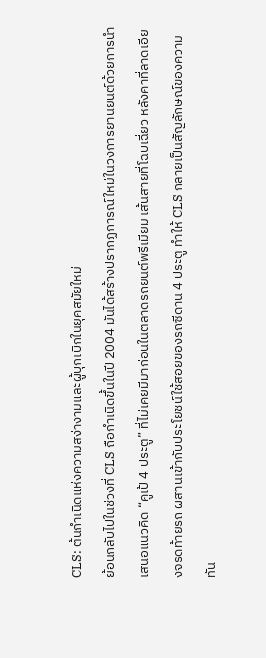CLS: ต้นกำเนิดแห่งความสง่างามและผู้บุกเบิกในยุคสมัยใหม่
ย้อนกลับไปในช่วงที่ CLS ถือกำเนิดขึ้นในปี 2004 มันได้สร้างปรากฏการณ์ใหม่ในวงการยานยนต์ด้วยการนำเสนอแนวคิด “คูเป้ 4 ประตู” ที่ไม่เคยมีมาก่อนในตลาดรถยนต์พรีเมียม เส้นสายที่โฉบเฉี่ยว หลังคาที่ลาดเอียงจรดท้ายรถ ผสานเข้ากับประโยชน์ใช้สอยของรถซีดาน 4 ประตู ทำให้ CLS กลายเป็นสัญลักษณ์ของความทัน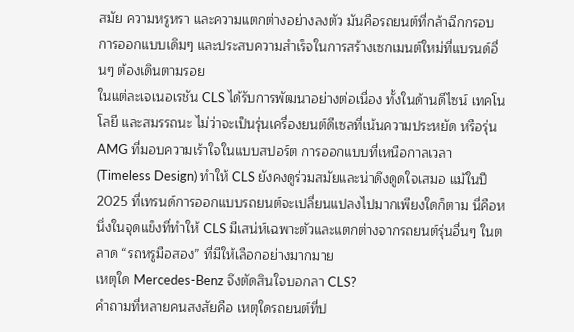สมัย ความหรูหรา และความแตกต่างอย่างลงตัว มันคือรถยนต์ที่กล้าฉีกกรอบการออกแบบเดิมๆ และประสบความสำเร็จในการสร้างเซกเมนต์ใหม่ที่แบรนด์อื่นๆ ต้องเดินตามรอย
ในแต่ละเจเนอเรชัน CLS ได้รับการพัฒนาอย่างต่อเนื่อง ทั้งในด้านดีไซน์ เทคโนโลยี และสมรรถนะ ไม่ว่าจะเป็นรุ่นเครื่องยนต์ดีเซลที่เน้นความประหยัด หรือรุ่น AMG ที่มอบความเร้าใจในแบบสปอร์ต การออกแบบที่เหนือกาลเวลา (Timeless Design) ทำให้ CLS ยังคงดูร่วมสมัยและน่าดึงดูดใจเสมอ แม้ในปี 2025 ที่เทรนด์การออกแบบรถยนต์จะเปลี่ยนแปลงไปมากเพียงใดก็ตาม นี่คือหนึ่งในจุดแข็งที่ทำให้ CLS มีเสน่ห์เฉพาะตัวและแตกต่างจากรถยนต์รุ่นอื่นๆ ในตลาด “รถหรูมือสอง” ที่มีให้เลือกอย่างมากมาย
เหตุใด Mercedes-Benz จึงตัดสินใจบอกลา CLS?
คำถามที่หลายคนสงสัยคือ เหตุใดรถยนต์ที่ป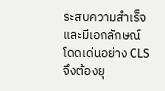ระสบความสำเร็จและมีเอกลักษณ์โดดเด่นอย่าง CLS จึงต้องยุ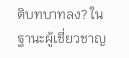ติบทบาทลง? ในฐานะผู้เชี่ยวชาญ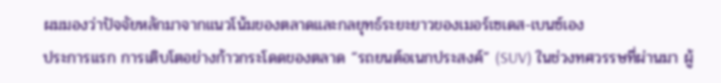ผมมองว่าปัจจัยหลักมาจากแนวโน้มของตลาดและกลยุทธ์ระยะยาวของเมอร์เซเดส-เบนซ์เอง
ประการแรก การเติบโตอย่างก้าวกระโดดของตลาด “รถยนต์อเนกประสงค์” (SUV) ในช่วงทศวรรษที่ผ่านมา ผู้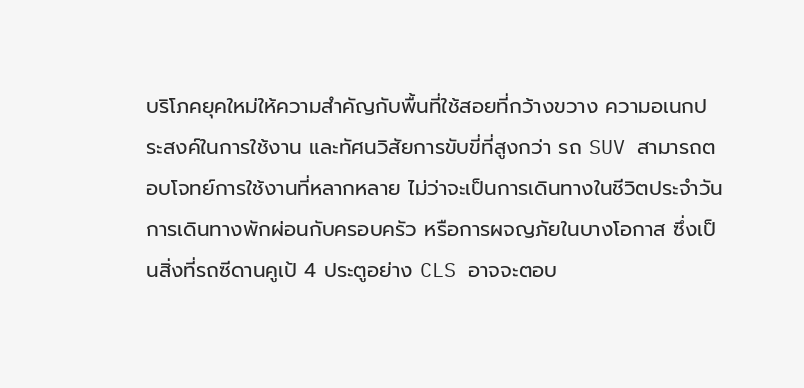บริโภคยุคใหม่ให้ความสำคัญกับพื้นที่ใช้สอยที่กว้างขวาง ความอเนกประสงค์ในการใช้งาน และทัศนวิสัยการขับขี่ที่สูงกว่า รถ SUV สามารถตอบโจทย์การใช้งานที่หลากหลาย ไม่ว่าจะเป็นการเดินทางในชีวิตประจำวัน การเดินทางพักผ่อนกับครอบครัว หรือการผจญภัยในบางโอกาส ซึ่งเป็นสิ่งที่รถซีดานคูเป้ 4 ประตูอย่าง CLS อาจจะตอบ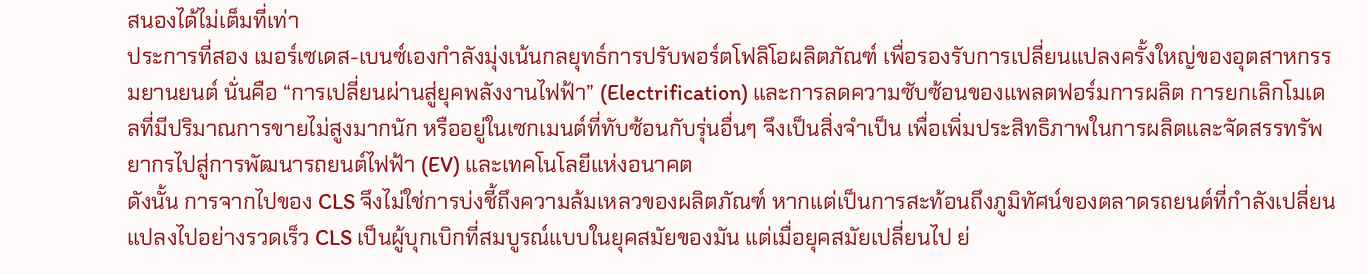สนองได้ไม่เต็มที่เท่า
ประการที่สอง เมอร์เซเดส-เบนซ์เองกำลังมุ่งเน้นกลยุทธ์การปรับพอร์ตโฟลิโอผลิตภัณฑ์ เพื่อรองรับการเปลี่ยนแปลงครั้งใหญ่ของอุตสาหกรรมยานยนต์ นั่นคือ “การเปลี่ยนผ่านสู่ยุคพลังงานไฟฟ้า” (Electrification) และการลดความซับซ้อนของแพลตฟอร์มการผลิต การยกเลิกโมเดลที่มีปริมาณการขายไม่สูงมากนัก หรืออยู่ในเซกเมนต์ที่ทับซ้อนกับรุ่นอื่นๆ จึงเป็นสิ่งจำเป็น เพื่อเพิ่มประสิทธิภาพในการผลิตและจัดสรรทรัพยากรไปสู่การพัฒนารถยนต์ไฟฟ้า (EV) และเทคโนโลยีแห่งอนาคต
ดังนั้น การจากไปของ CLS จึงไม่ใช่การบ่งชี้ถึงความล้มเหลวของผลิตภัณฑ์ หากแต่เป็นการสะท้อนถึงภูมิทัศน์ของตลาดรถยนต์ที่กำลังเปลี่ยนแปลงไปอย่างรวดเร็ว CLS เป็นผู้บุกเบิกที่สมบูรณ์แบบในยุคสมัยของมัน แต่เมื่อยุคสมัยเปลี่ยนไป ย่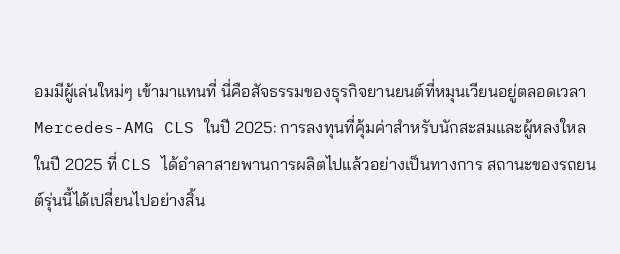อมมีผู้เล่นใหม่ๆ เข้ามาแทนที่ นี่คือสัจธรรมของธุรกิจยานยนต์ที่หมุนเวียนอยู่ตลอดเวลา
Mercedes-AMG CLS ในปี 2025: การลงทุนที่คุ้มค่าสำหรับนักสะสมและผู้หลงใหล
ในปี 2025 ที่ CLS ได้อำลาสายพานการผลิตไปแล้วอย่างเป็นทางการ สถานะของรถยนต์รุ่นนี้ได้เปลี่ยนไปอย่างสิ้น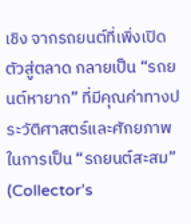เชิง จากรถยนต์ที่เพิ่งเปิดตัวสู่ตลาด กลายเป็น “รถยนต์หายาก” ที่มีคุณค่าทางประวัติศาสตร์และศักยภาพในการเป็น “รถยนต์สะสม” (Collector’s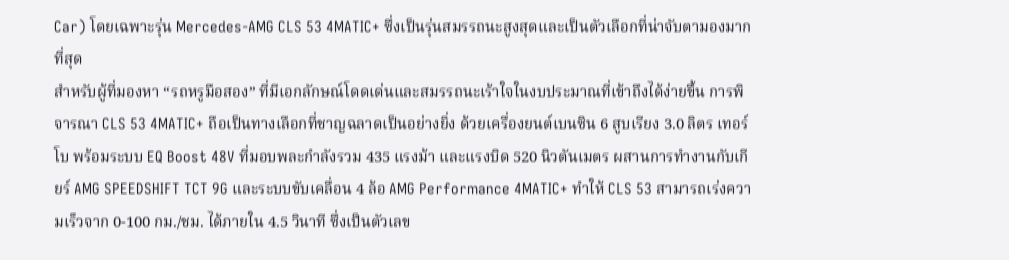Car) โดยเฉพาะรุ่น Mercedes-AMG CLS 53 4MATIC+ ซึ่งเป็นรุ่นสมรรถนะสูงสุดและเป็นตัวเลือกที่น่าจับตามองมากที่สุด
สำหรับผู้ที่มองหา “รถหรูมือสอง” ที่มีเอกลักษณ์โดดเด่นและสมรรถนะเร้าใจในงบประมาณที่เข้าถึงได้ง่ายขึ้น การพิจารณา CLS 53 4MATIC+ ถือเป็นทางเลือกที่ชาญฉลาดเป็นอย่างยิ่ง ด้วยเครื่องยนต์เบนซิน 6 สูบเรียง 3.0 ลิตร เทอร์โบ พร้อมระบบ EQ Boost 48V ที่มอบพละกำลังรวม 435 แรงม้า และแรงบิด 520 นิวตันเมตร ผสานการทำงานกับเกียร์ AMG SPEEDSHIFT TCT 9G และระบบขับเคลื่อน 4 ล้อ AMG Performance 4MATIC+ ทำให้ CLS 53 สามารถเร่งความเร็วจาก 0-100 กม./ชม. ได้ภายใน 4.5 วินาที ซึ่งเป็นตัวเลข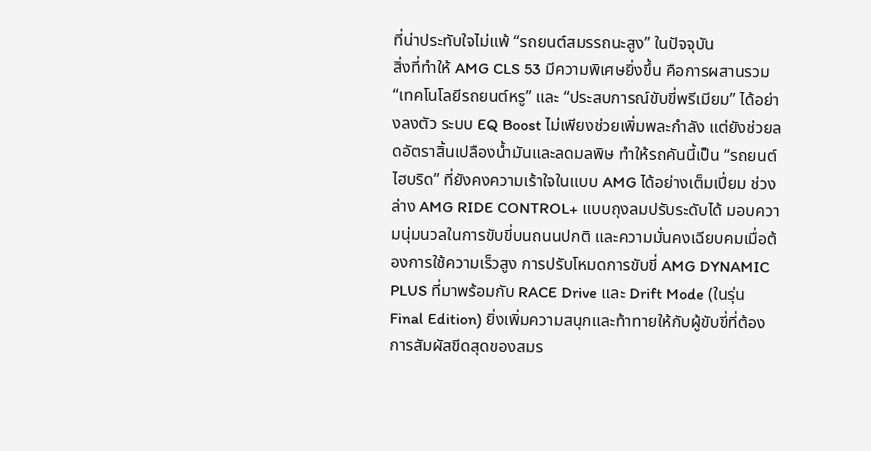ที่น่าประทับใจไม่แพ้ “รถยนต์สมรรถนะสูง” ในปัจจุบัน
สิ่งที่ทำให้ AMG CLS 53 มีความพิเศษยิ่งขึ้น คือการผสานรวม “เทคโนโลยีรถยนต์หรู” และ “ประสบการณ์ขับขี่พรีเมียม” ได้อย่างลงตัว ระบบ EQ Boost ไม่เพียงช่วยเพิ่มพละกำลัง แต่ยังช่วยลดอัตราสิ้นเปลืองน้ำมันและลดมลพิษ ทำให้รถคันนี้เป็น “รถยนต์ไฮบริด” ที่ยังคงความเร้าใจในแบบ AMG ได้อย่างเต็มเปี่ยม ช่วงล่าง AMG RIDE CONTROL+ แบบถุงลมปรับระดับได้ มอบความนุ่มนวลในการขับขี่บนถนนปกติ และความมั่นคงเฉียบคมเมื่อต้องการใช้ความเร็วสูง การปรับโหมดการขับขี่ AMG DYNAMIC PLUS ที่มาพร้อมกับ RACE Drive และ Drift Mode (ในรุ่น Final Edition) ยิ่งเพิ่มความสนุกและท้าทายให้กับผู้ขับขี่ที่ต้องการสัมผัสขีดสุดของสมร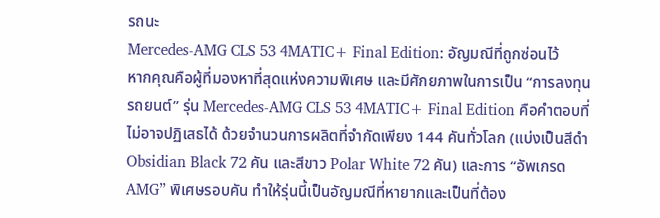รถนะ
Mercedes-AMG CLS 53 4MATIC+ Final Edition: อัญมณีที่ถูกซ่อนไว้
หากคุณคือผู้ที่มองหาที่สุดแห่งความพิเศษ และมีศักยภาพในการเป็น “การลงทุนรถยนต์” รุ่น Mercedes-AMG CLS 53 4MATIC+ Final Edition คือคำตอบที่ไม่อาจปฏิเสธได้ ด้วยจำนวนการผลิตที่จำกัดเพียง 144 คันทั่วโลก (แบ่งเป็นสีดำ Obsidian Black 72 คัน และสีขาว Polar White 72 คัน) และการ “อัพเกรด AMG” พิเศษรอบคัน ทำให้รุ่นนี้เป็นอัญมณีที่หายากและเป็นที่ต้อง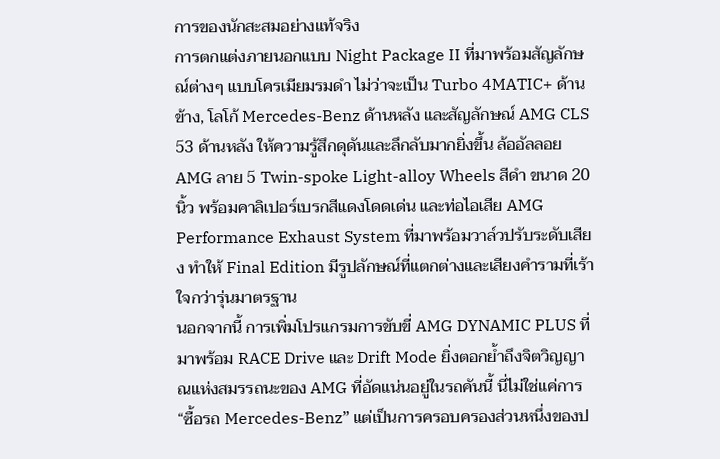การของนักสะสมอย่างแท้จริง
การตกแต่งภายนอกแบบ Night Package II ที่มาพร้อมสัญลักษณ์ต่างๆ แบบโครเมียมรมดำ ไม่ว่าจะเป็น Turbo 4MATIC+ ด้านข้าง, โลโก้ Mercedes-Benz ด้านหลัง และสัญลักษณ์ AMG CLS 53 ด้านหลัง ให้ความรู้สึกดุดันและลึกลับมากยิ่งขึ้น ล้ออัลลอย AMG ลาย 5 Twin-spoke Light-alloy Wheels สีดำ ขนาด 20 นิ้ว พร้อมคาลิเปอร์เบรกสีแดงโดดเด่น และท่อไอเสีย AMG Performance Exhaust System ที่มาพร้อมวาล์วปรับระดับเสียง ทำให้ Final Edition มีรูปลักษณ์ที่แตกต่างและเสียงคำรามที่เร้าใจกว่ารุ่นมาตรฐาน
นอกจากนี้ การเพิ่มโปรแกรมการขับขี่ AMG DYNAMIC PLUS ที่มาพร้อม RACE Drive และ Drift Mode ยิ่งตอกย้ำถึงจิตวิญญาณแห่งสมรรถนะของ AMG ที่อัดแน่นอยู่ในรถคันนี้ นี่ไม่ใช่แค่การ “ซื้อรถ Mercedes-Benz” แต่เป็นการครอบครองส่วนหนึ่งของป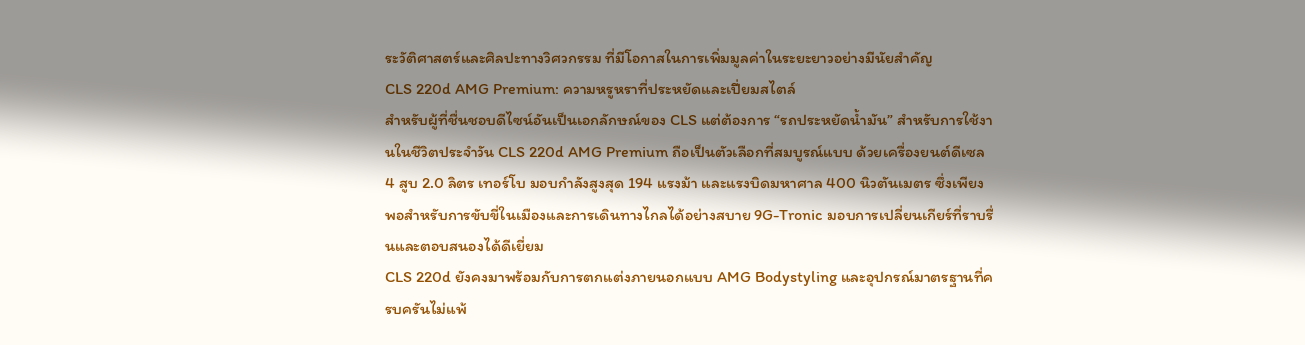ระวัติศาสตร์และศิลปะทางวิศวกรรม ที่มีโอกาสในการเพิ่มมูลค่าในระยะยาวอย่างมีนัยสำคัญ
CLS 220d AMG Premium: ความหรูหราที่ประหยัดและเปี่ยมสไตล์
สำหรับผู้ที่ชื่นชอบดีไซน์อันเป็นเอกลักษณ์ของ CLS แต่ต้องการ “รถประหยัดน้ำมัน” สำหรับการใช้งานในชีวิตประจำวัน CLS 220d AMG Premium ถือเป็นตัวเลือกที่สมบูรณ์แบบ ด้วยเครื่องยนต์ดีเซล 4 สูบ 2.0 ลิตร เทอร์โบ มอบกำลังสูงสุด 194 แรงม้า และแรงบิดมหาศาล 400 นิวตันเมตร ซึ่งเพียงพอสำหรับการขับขี่ในเมืองและการเดินทางไกลได้อย่างสบาย 9G-Tronic มอบการเปลี่ยนเกียร์ที่ราบรื่นและตอบสนองได้ดีเยี่ยม
CLS 220d ยังคงมาพร้อมกับการตกแต่งภายนอกแบบ AMG Bodystyling และอุปกรณ์มาตรฐานที่ครบครันไม่แพ้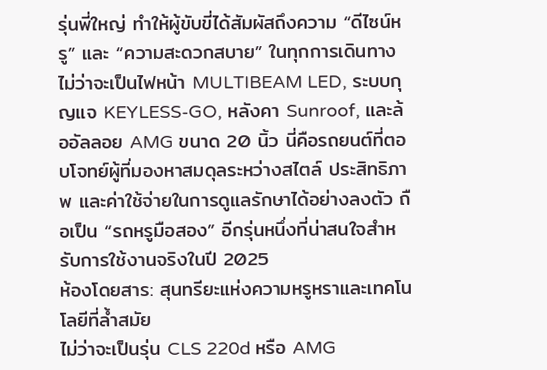รุ่นพี่ใหญ่ ทำให้ผู้ขับขี่ได้สัมผัสถึงความ “ดีไซน์หรู” และ “ความสะดวกสบาย” ในทุกการเดินทาง ไม่ว่าจะเป็นไฟหน้า MULTIBEAM LED, ระบบกุญแจ KEYLESS-GO, หลังคา Sunroof, และล้ออัลลอย AMG ขนาด 20 นิ้ว นี่คือรถยนต์ที่ตอบโจทย์ผู้ที่มองหาสมดุลระหว่างสไตล์ ประสิทธิภาพ และค่าใช้จ่ายในการดูแลรักษาได้อย่างลงตัว ถือเป็น “รถหรูมือสอง” อีกรุ่นหนึ่งที่น่าสนใจสำหรับการใช้งานจริงในปี 2025
ห้องโดยสาร: สุนทรียะแห่งความหรูหราและเทคโนโลยีที่ล้ำสมัย
ไม่ว่าจะเป็นรุ่น CLS 220d หรือ AMG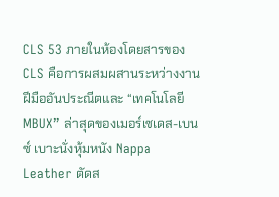CLS 53 ภายในห้องโดยสารของ CLS คือการผสมผสานระหว่างงานฝีมืออันประณีตและ “เทคโนโลยี MBUX” ล่าสุดของเมอร์เซเดส-เบนซ์ เบาะนั่งหุ้มหนัง Nappa Leather ตัดส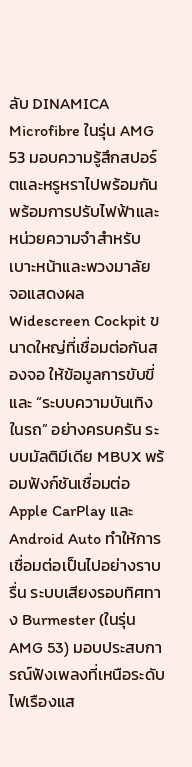ลับ DINAMICA Microfibre ในรุ่น AMG 53 มอบความรู้สึกสปอร์ตและหรูหราไปพร้อมกัน พร้อมการปรับไฟฟ้าและหน่วยความจำสำหรับเบาะหน้าและพวงมาลัย
จอแสดงผล Widescreen Cockpit ขนาดใหญ่ที่เชื่อมต่อกันสองจอ ให้ข้อมูลการขับขี่และ “ระบบความบันเทิงในรถ” อย่างครบครัน ระบบมัลติมีเดีย MBUX พร้อมฟังก์ชันเชื่อมต่อ Apple CarPlay และ Android Auto ทำให้การเชื่อมต่อเป็นไปอย่างราบรื่น ระบบเสียงรอบทิศทาง Burmester (ในรุ่น AMG 53) มอบประสบการณ์ฟังเพลงที่เหนือระดับ ไฟเรืองแส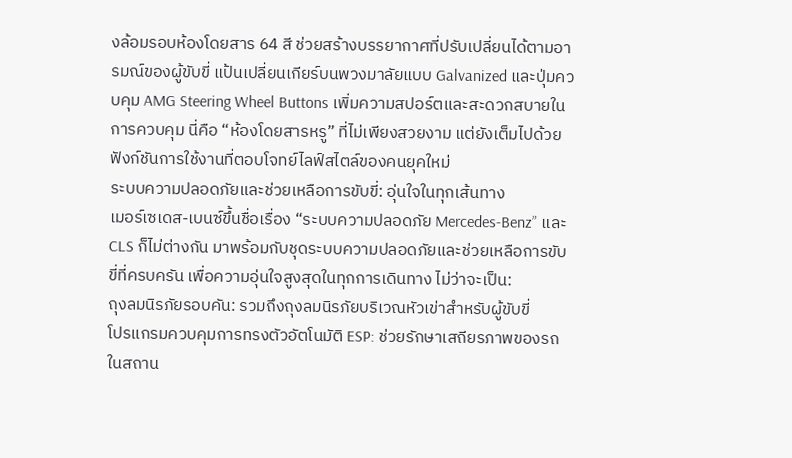งล้อมรอบห้องโดยสาร 64 สี ช่วยสร้างบรรยากาศที่ปรับเปลี่ยนได้ตามอารมณ์ของผู้ขับขี่ แป้นเปลี่ยนเกียร์บนพวงมาลัยแบบ Galvanized และปุ่มควบคุม AMG Steering Wheel Buttons เพิ่มความสปอร์ตและสะดวกสบายในการควบคุม นี่คือ “ห้องโดยสารหรู” ที่ไม่เพียงสวยงาม แต่ยังเต็มไปด้วยฟังก์ชันการใช้งานที่ตอบโจทย์ไลฟ์สไตล์ของคนยุคใหม่
ระบบความปลอดภัยและช่วยเหลือการขับขี่: อุ่นใจในทุกเส้นทาง
เมอร์เซเดส-เบนซ์ขึ้นชื่อเรื่อง “ระบบความปลอดภัย Mercedes-Benz” และ CLS ก็ไม่ต่างกัน มาพร้อมกับชุดระบบความปลอดภัยและช่วยเหลือการขับขี่ที่ครบครัน เพื่อความอุ่นใจสูงสุดในทุกการเดินทาง ไม่ว่าจะเป็น:
ถุงลมนิรภัยรอบคัน: รวมถึงถุงลมนิรภัยบริเวณหัวเข่าสำหรับผู้ขับขี่
โปรแกรมควบคุมการทรงตัวอัตโนมัติ ESP: ช่วยรักษาเสถียรภาพของรถในสถาน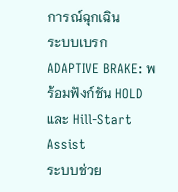การณ์ฉุกเฉิน
ระบบเบรก ADAPTIVE BRAKE: พร้อมฟังก์ชัน HOLD และ Hill-Start Assist
ระบบช่วย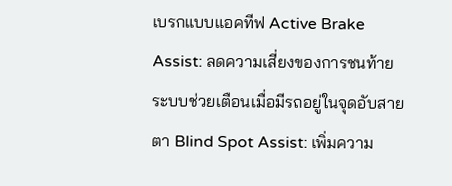เบรกแบบแอคทีฟ Active Brake Assist: ลดความเสี่ยงของการชนท้าย
ระบบช่วยเตือนเมื่อมีรถอยู่ในจุดอับสายตา Blind Spot Assist: เพิ่มความ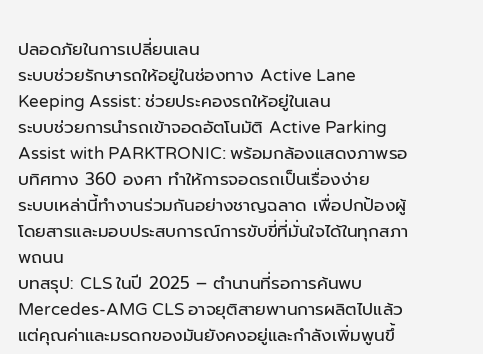ปลอดภัยในการเปลี่ยนเลน
ระบบช่วยรักษารถให้อยู่ในช่องทาง Active Lane Keeping Assist: ช่วยประคองรถให้อยู่ในเลน
ระบบช่วยการนำรถเข้าจอดอัตโนมัติ Active Parking Assist with PARKTRONIC: พร้อมกล้องแสดงภาพรอบทิศทาง 360 องศา ทำให้การจอดรถเป็นเรื่องง่าย
ระบบเหล่านี้ทำงานร่วมกันอย่างชาญฉลาด เพื่อปกป้องผู้โดยสารและมอบประสบการณ์การขับขี่ที่มั่นใจได้ในทุกสภาพถนน
บทสรุป: CLS ในปี 2025 – ตำนานที่รอการค้นพบ
Mercedes-AMG CLS อาจยุติสายพานการผลิตไปแล้ว แต่คุณค่าและมรดกของมันยังคงอยู่และกำลังเพิ่มพูนขึ้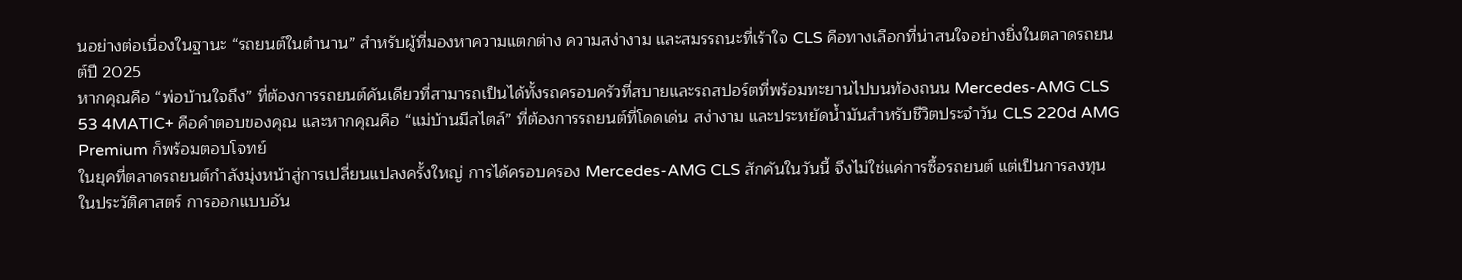นอย่างต่อเนื่องในฐานะ “รถยนต์ในตำนาน” สำหรับผู้ที่มองหาความแตกต่าง ความสง่างาม และสมรรถนะที่เร้าใจ CLS คือทางเลือกที่น่าสนใจอย่างยิ่งในตลาดรถยนต์ปี 2025
หากคุณคือ “พ่อบ้านใจถึง” ที่ต้องการรถยนต์คันเดียวที่สามารถเป็นได้ทั้งรถครอบครัวที่สบายและรถสปอร์ตที่พร้อมทะยานไปบนท้องถนน Mercedes-AMG CLS 53 4MATIC+ คือคำตอบของคุณ และหากคุณคือ “แม่บ้านมีสไตล์” ที่ต้องการรถยนต์ที่โดดเด่น สง่างาม และประหยัดน้ำมันสำหรับชีวิตประจำวัน CLS 220d AMG Premium ก็พร้อมตอบโจทย์
ในยุคที่ตลาดรถยนต์กำลังมุ่งหน้าสู่การเปลี่ยนแปลงครั้งใหญ่ การได้ครอบครอง Mercedes-AMG CLS สักคันในวันนี้ จึงไม่ใช่แค่การซื้อรถยนต์ แต่เป็นการลงทุนในประวัติศาสตร์ การออกแบบอัน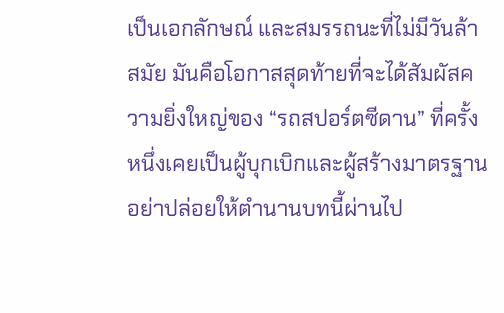เป็นเอกลักษณ์ และสมรรถนะที่ไม่มีวันล้าสมัย มันคือโอกาสสุดท้ายที่จะได้สัมผัสความยิ่งใหญ่ของ “รถสปอร์ตซีดาน” ที่ครั้งหนึ่งเคยเป็นผู้บุกเบิกและผู้สร้างมาตรฐาน
อย่าปล่อยให้ตำนานบทนี้ผ่านไป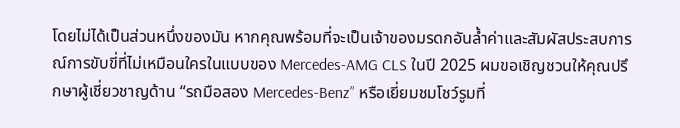โดยไม่ได้เป็นส่วนหนึ่งของมัน หากคุณพร้อมที่จะเป็นเจ้าของมรดกอันล้ำค่าและสัมผัสประสบการณ์การขับขี่ที่ไม่เหมือนใครในแบบของ Mercedes-AMG CLS ในปี 2025 ผมขอเชิญชวนให้คุณปรึกษาผู้เชี่ยวชาญด้าน “รถมือสอง Mercedes-Benz” หรือเยี่ยมชมโชว์รูมที่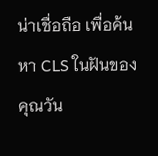น่าเชื่อถือ เพื่อค้นหา CLS ในฝันของคุณวัน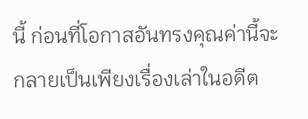นี้ ก่อนที่โอกาสอันทรงคุณค่านี้จะกลายเป็นเพียงเรื่องเล่าในอดีต